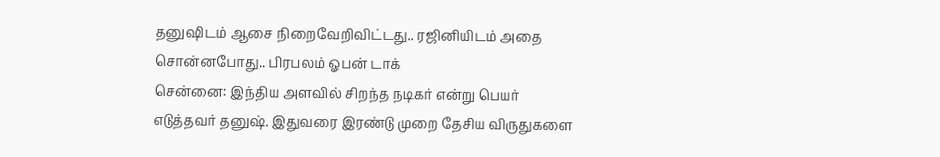தனுஷிடம் ஆசை நிறைவேறிவிட்டது.. ரஜினியிடம் அதை சொன்னபோது.. பிரபலம் ஓபன் டாக்
சென்னை: இந்திய அளவில் சிறந்த நடிகர் என்று பெயர் எடுத்தவர் தனுஷ். இதுவரை இரண்டு முறை தேசிய விருதுகளை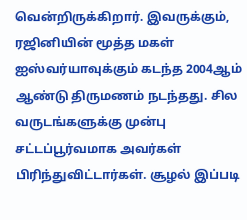வென்றிருக்கிறார். இவருக்கும், ரஜினியின் மூத்த மகள் ஐஸ்வர்யாவுக்கும் கடந்த 2004ஆம் ஆண்டு திருமணம் நடந்தது. சில வருடங்களுக்கு முன்பு சட்டப்பூர்வமாக அவர்கள் பிரிந்துவிட்டார்கள். சூழல் இப்படி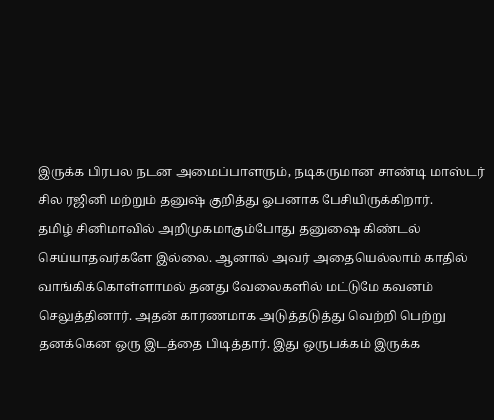இருக்க பிரபல நடன அமைப்பாளரும், நடிகருமான சாண்டி மாஸ்டர் சில ரஜினி மற்றும் தனுஷ் குறித்து ஓபனாக பேசியிருக்கிறார்.
தமிழ் சினிமாவில் அறிமுகமாகும்போது தனுஷை கிண்டல் செய்யாதவர்களே இல்லை. ஆனால் அவர் அதையெல்லாம் காதில் வாங்கிக்கொள்ளாமல் தனது வேலைகளில் மட்டுமே கவனம் செலுத்தினார். அதன் காரணமாக அடுத்தடுத்து வெற்றி பெற்று தனக்கென ஒரு இடத்தை பிடித்தார். இது ஒருபக்கம் இருக்க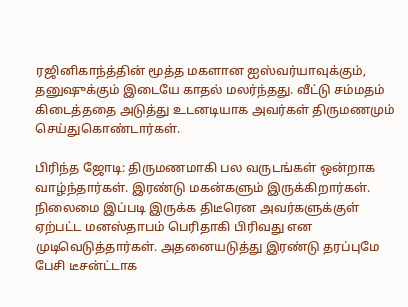ரஜினிகாந்த்தின் மூத்த மகளான ஐஸ்வர்யாவுக்கும், தனுஷுக்கும் இடையே காதல் மலர்ந்தது. வீட்டு சம்மதம் கிடைத்ததை அடுத்து உடனடியாக அவர்கள் திருமணமும் செய்துகொண்டார்கள்.

பிரிந்த ஜோடி: திருமணமாகி பல வருடங்கள் ஒன்றாக வாழ்ந்தார்கள். இரண்டு மகன்களும் இருக்கிறார்கள். நிலைமை இப்படி இருக்க திடீரென அவர்களுக்குள் ஏற்பட்ட மனஸ்தாபம் பெரிதாகி பிரிவது என முடிவெடுத்தார்கள். அதனையடுத்து இரண்டு தரப்புமே பேசி டீசன்ட்டாக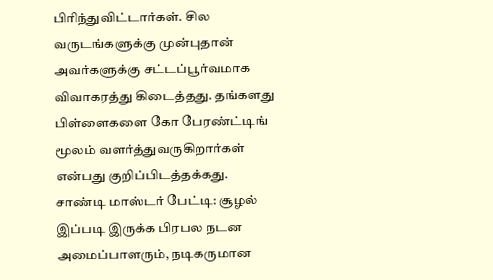பிரிந்துவிட்டார்கள். சில வருடங்களுக்கு முன்புதான் அவர்களுக்கு சட்டப்பூர்வமாக விவாகரத்து கிடைத்தது. தங்களது பிள்ளைகளை கோ பேரண்ட்டிங் மூலம் வளர்த்துவருகிறார்கள் என்பது குறிப்பிடத்தக்கது.
சாண்டி மாஸ்டர் பேட்டி: சூழல் இப்படி இருக்க பிரபல நடன அமைப்பாளரும், நடிகருமான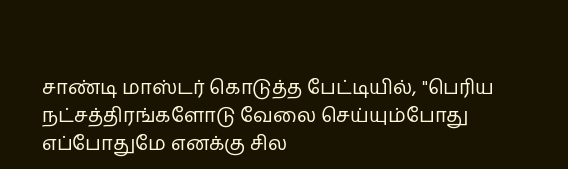சாண்டி மாஸ்டர் கொடுத்த பேட்டியில், "பெரிய நட்சத்திரங்களோடு வேலை செய்யும்போது எப்போதுமே எனக்கு சில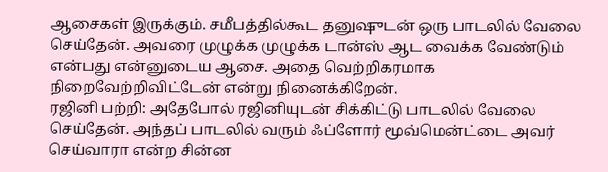ஆசைகள் இருக்கும். சமீபத்தில்கூட தனுஷுடன் ஒரு பாடலில் வேலை செய்தேன். அவரை முழுக்க முழுக்க டான்ஸ் ஆட வைக்க வேண்டும் என்பது என்னுடைய ஆசை. அதை வெற்றிகரமாக நிறைவேற்றிவிட்டேன் என்று நினைக்கிறேன்.
ரஜினி பற்றி: அதேபோல் ரஜினியுடன் சிக்கிட்டு பாடலில் வேலை செய்தேன். அந்தப் பாடலில் வரும் ஃப்ளோர் மூவ்மென்ட்டை அவர் செய்வாரா என்ற சின்ன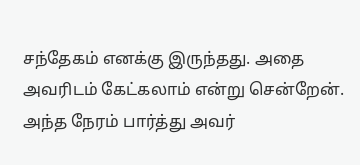சந்தேகம் எனக்கு இருந்தது. அதை அவரிடம் கேட்கலாம் என்று சென்றேன். அந்த நேரம் பார்த்து அவர்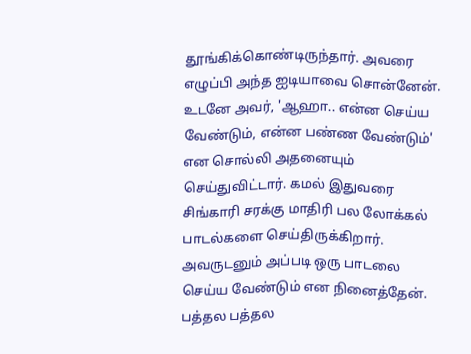தூங்கிக்கொண்டிருந்தார். அவரை எழுப்பி அந்த ஐடியாவை சொன்னேன். உடனே அவர், 'ஆஹா.. என்ன செய்ய வேண்டும், என்ன பண்ண வேண்டும்' என சொல்லி அதனையும் செய்துவிட்டார். கமல் இதுவரை சிங்காரி சரக்கு மாதிரி பல லோக்கல் பாடல்களை செய்திருக்கிறார். அவருடனும் அப்படி ஒரு பாடலை செய்ய வேண்டும் என நினைத்தேன். பத்தல பத்தல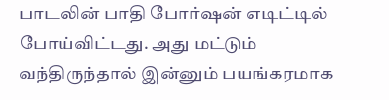பாடலின் பாதி போர்ஷன் எடிட்டில் போய்விட்டது. அது மட்டும் வந்திருந்தால் இன்னும் பயங்கரமாக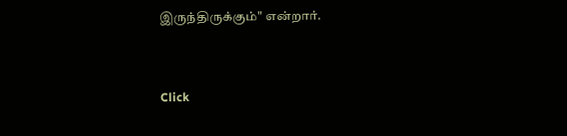இருந்திருக்கும்" என்றார்.


Click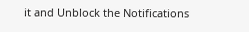it and Unblock the Notifications